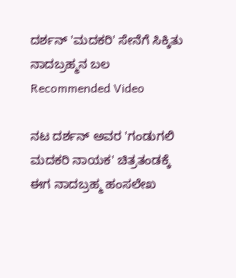ದರ್ಶನ್ 'ಮದಕರಿ' ಸೇನೆಗೆ ಸಿಕ್ಕಿತು ನಾದಬ್ರಹ್ಮನ ಬಲ
Recommended Video

ನಟ ದರ್ಶನ್ ಅವರ 'ಗಂಡುಗಲಿ ಮದಕರಿ ನಾಯಕ' ಚಿತ್ರತಂಡಕ್ಕೆ ಈಗ ನಾದಬ್ರಹ್ಮ ಹಂಸಲೇಖ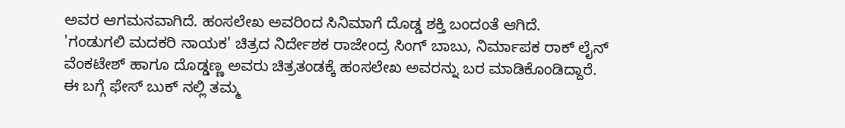ಅವರ ಆಗಮನವಾಗಿದೆ. ಹಂಸಲೇಖ ಅವರಿಂದ ಸಿನಿಮಾಗೆ ದೊಡ್ಡ ಶಕ್ತಿ ಬಂದಂತೆ ಆಗಿದೆ.
'ಗಂಡುಗಲಿ ಮದಕರಿ ನಾಯಕ' ಚಿತ್ರದ ನಿರ್ದೇಶಕ ರಾಜೇಂದ್ರ ಸಿಂಗ್ ಬಾಬು, ನಿರ್ಮಾಪಕ ರಾಕ್ ಲೈನ್ ವೆಂಕಟೇಶ್ ಹಾಗೂ ದೊಡ್ಡಣ್ಣ ಅವರು ಚಿತ್ರತಂಡಕ್ಕೆ ಹಂಸಲೇಖ ಅವರನ್ನು ಬರ ಮಾಡಿಕೊಂಡಿದ್ದಾರೆ.
ಈ ಬಗ್ಗೆ ಫೇಸ್ ಬುಕ್ ನಲ್ಲಿ ತಮ್ಮ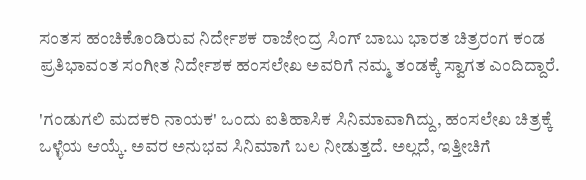ಸಂತಸ ಹಂಚಿಕೊಂಡಿರುವ ನಿರ್ದೇಶಕ ರಾಜೇಂದ್ರ ಸಿಂಗ್ ಬಾಬು ಭಾರತ ಚಿತ್ರರಂಗ ಕಂಡ ಪ್ರತಿಭಾವಂತ ಸಂಗೀತ ನಿರ್ದೇಶಕ ಹಂಸಲೇಖ ಅವರಿಗೆ ನಮ್ಮ ತಂಡಕ್ಕೆ ಸ್ವಾಗತ ಎಂದಿದ್ದಾರೆ.

'ಗಂಡುಗಲಿ ಮದಕರಿ ನಾಯಕ' ಒಂದು ಐತಿಹಾಸಿಕ ಸಿನಿಮಾವಾಗಿದ್ದು, ಹಂಸಲೇಖ ಚಿತ್ರಕ್ಕೆ ಒಳ್ಳೆಯ ಆಯ್ಕೆ. ಅವರ ಅನುಭವ ಸಿನಿಮಾಗೆ ಬಲ ನೀಡುತ್ತದೆ. ಅಲ್ಲದೆ, ಇತ್ತೀಚಿಗೆ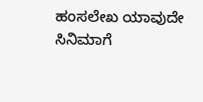ಹಂಸಲೇಖ ಯಾವುದೇ ಸಿನಿಮಾಗೆ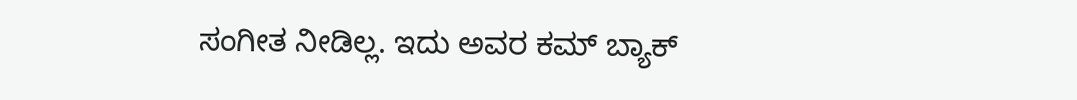ಸಂಗೀತ ನೀಡಿಲ್ಲ. ಇದು ಅವರ ಕಮ್ ಬ್ಯಾಕ್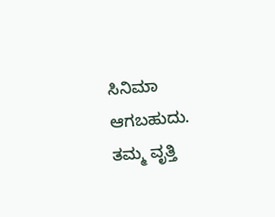ಸಿನಿಮಾ ಆಗಬಹುದು.
ತಮ್ಮ ವೃತ್ತಿ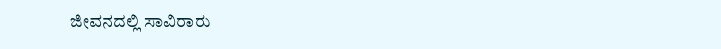ಜೀವನದಲ್ಲಿ ಸಾವಿರಾರು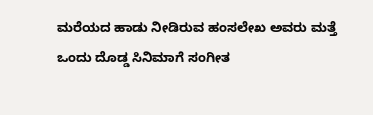ಮರೆಯದ ಹಾಡು ನೀಡಿರುವ ಹಂಸಲೇಖ ಅವರು ಮತ್ತೆ ಒಂದು ದೊಡ್ಡ ಸಿನಿಮಾಗೆ ಸಂಗೀತ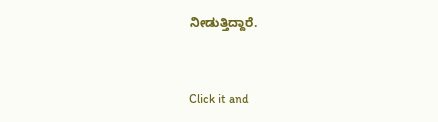ನೀಡುತ್ತಿದ್ದಾರೆ.


Click it and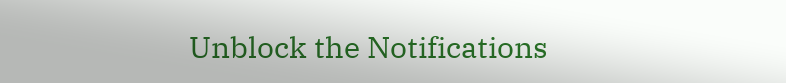Unblock the Notifications